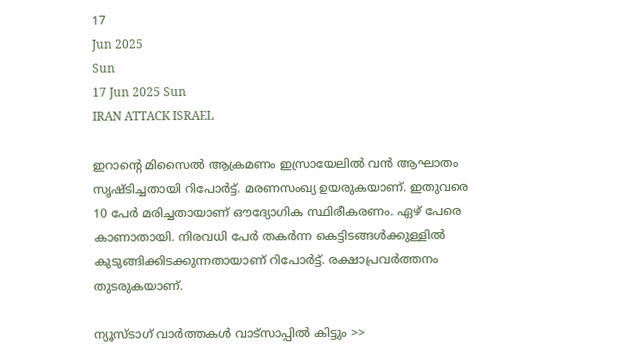17
Jun 2025
Sun
17 Jun 2025 Sun
IRAN ATTACK ISRAEL

ഇറാന്റെ മിസൈല്‍ ആക്രമണം ഇസ്രായേലില്‍ വന്‍ ആഘാതം സൃഷ്ടിച്ചതായി റിപോര്‍ട്ട്. മരണസംഖ്യ ഉയരുകയാണ്. ഇതുവരെ 10 പേര്‍ മരിച്ചതായാണ് ഔദ്യോഗിക സ്ഥിരീകരണം. ഏഴ് പേരെ കാണാതായി. നിരവധി പേര്‍ തകര്‍ന്ന കെട്ടിടങ്ങള്‍ക്കുള്ളില്‍ കുടുങ്ങിക്കിടക്കുന്നതായാണ് റിപോര്‍ട്ട്. രക്ഷാപ്രവര്‍ത്തനം തുടരുകയാണ്.

ന്യൂസ്ടാഗ് വാര്‍ത്തകള്‍ വാട്‌സാപ്പില്‍ കിട്ടും >>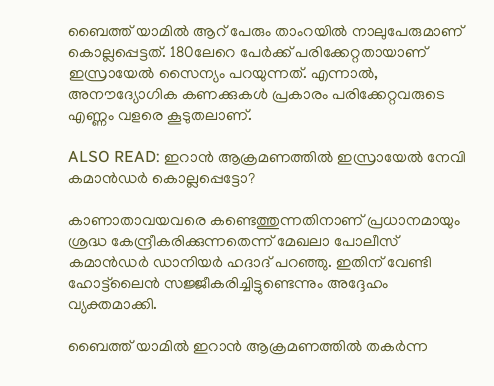ബൈത്ത് യാമില്‍ ആറ് പേരും താംറയില്‍ നാലുപേരുമാണ് കൊല്ലപ്പെട്ടത്. 180ലേറെ പേര്‍ക്ക് പരിക്കേറ്റതായാണ് ഇസ്രായേല്‍ സൈന്യം പറയുന്നത്. എന്നാല്‍, അനൗദ്യോഗിക കണക്കുകള്‍ പ്രകാരം പരിക്കേറ്റവരുടെ എണ്ണം വളരെ കൂടുതലാണ്.

ALSO READ: ഇറാന്‍ ആക്രമണത്തില്‍ ഇസ്രായേല്‍ നേവി കമാന്‍ഡര്‍ കൊല്ലപ്പെട്ടോ?

കാണാതാവയവരെ കണ്ടെത്തുന്നതിനാണ് പ്രധാനമായും ശ്രദ്ധ കേന്ദ്രീകരിക്കുന്നതെന്ന് മേഖലാ പോലീസ് കമാന്‍ഡര്‍ ഡാനിയര്‍ ഹദാദ് പറഞ്ഞു. ഇതിന് വേണ്ടി ഹോട്ട്‌ലൈന്‍ സജ്ജീകരിച്ചിട്ടുണ്ടെന്നും അദ്ദേഹം വ്യക്തമാക്കി.

ബൈത്ത് യാമില്‍ ഇറാന്‍ ആക്രമണത്തില്‍ തകര്‍ന്ന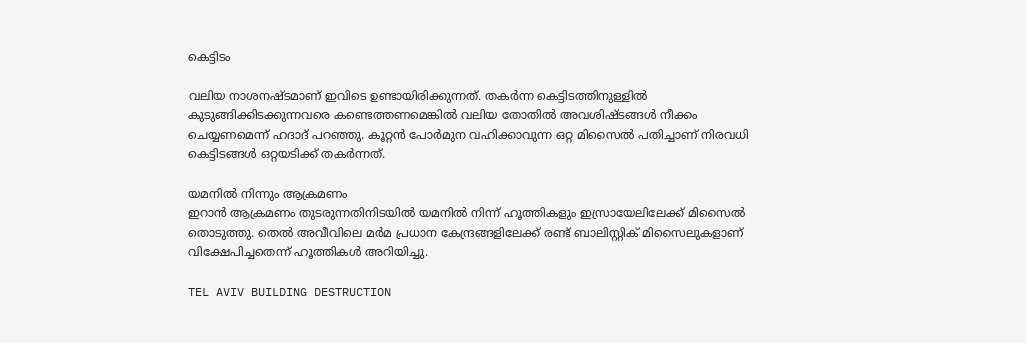കെട്ടിടം

വലിയ നാശനഷ്ടമാണ് ഇവിടെ ഉണ്ടായിരിക്കുന്നത്. തകര്‍ന്ന കെട്ടിടത്തിനുള്ളില്‍ കുടുങ്ങിക്കിടക്കുന്നവരെ കണ്ടെത്തണമെങ്കില്‍ വലിയ തോതില്‍ അവശിഷ്ടങ്ങള്‍ നീക്കം ചെയ്യണമെന്ന് ഹദാദ് പറഞ്ഞു. കൂറ്റന്‍ പോര്‍മുന വഹിക്കാവുന്ന ഒറ്റ മിസൈല്‍ പതിച്ചാണ് നിരവധി കെട്ടിടങ്ങള്‍ ഒറ്റയടിക്ക് തകര്‍ന്നത്.

യമനില്‍ നിന്നും ആക്രമണം
ഇറാന്‍ ആക്രമണം തുടരുന്നതിനിടയില്‍ യമനില്‍ നിന്ന് ഹൂത്തികളും ഇസ്രായേലിലേക്ക് മിസൈല്‍ തൊടുത്തു. തെല്‍ അവീവിലെ മര്‍മ പ്രധാന കേന്ദ്രങ്ങളിലേക്ക് രണ്ട് ബാലിസ്റ്റിക് മിസൈലുകളാണ് വിക്ഷേപിച്ചതെന്ന് ഹൂത്തികള്‍ അറിയിച്ചു.

TEL AVIV BUILDING DESTRUCTION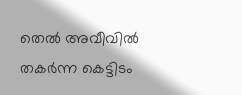തെല്‍ അവീവില്‍ തകര്‍ന്ന കെട്ടിടം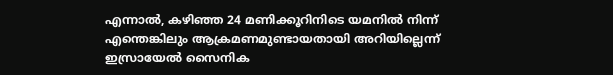എന്നാല്‍, കഴിഞ്ഞ 24 മണിക്കൂറിനിടെ യമനില്‍ നിന്ന് എന്തെങ്കിലും ആക്രമണമുണ്ടായതായി അറിയില്ലെന്ന് ഇസ്രായേല്‍ സൈനിക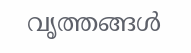വൃത്തങ്ങള്‍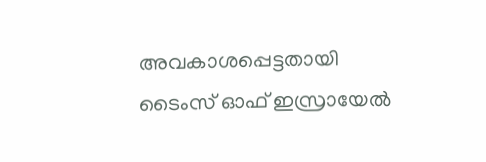അവകാശപ്പെട്ടതായി ടൈംസ് ഓഫ് ഇസ്രായേല്‍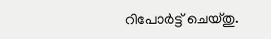റിപോര്‍ട്ട് ചെയ്തു.